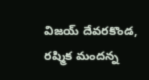విజయ్ దేవరకొండ, రష్మిక మందన్న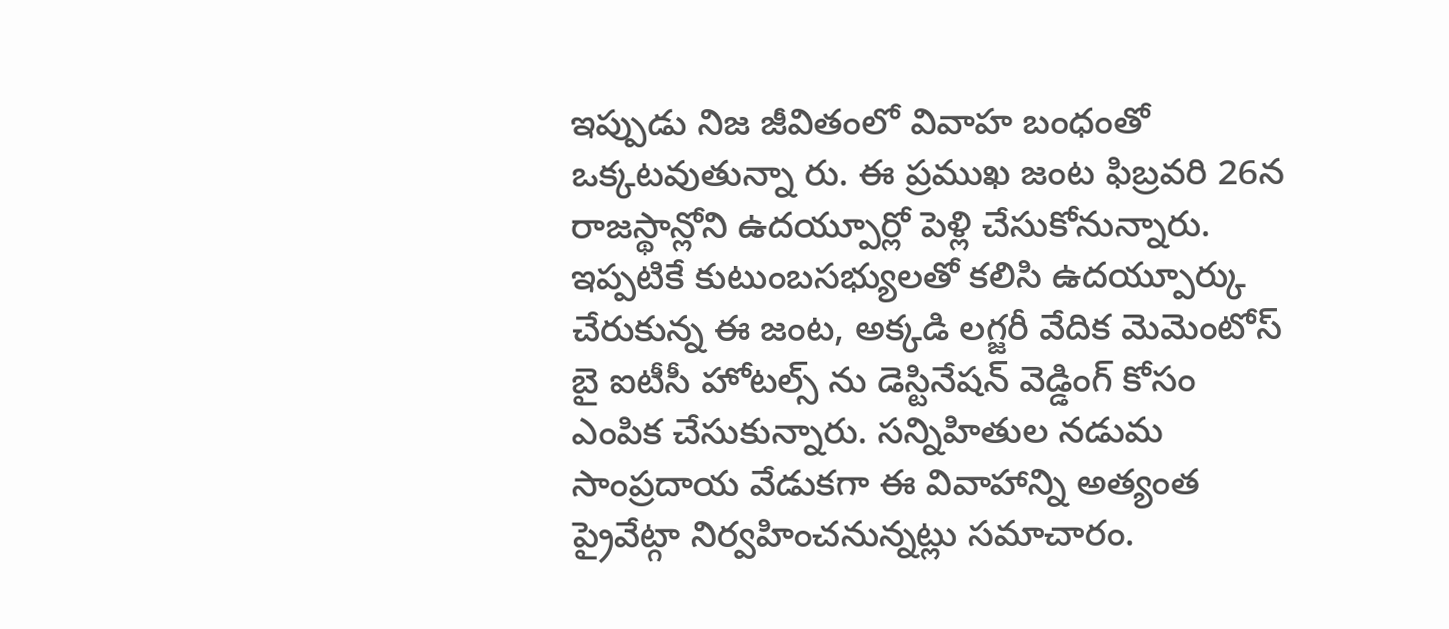ఇప్పుడు నిజ జీవితంలో వివాహ బంధంతో ఒక్కటవుతున్నా రు. ఈ ప్రముఖ జంట ఫిబ్రవరి 26న రాజస్థాన్లోని ఉదయ్పూర్లో పెళ్లి చేసుకోనున్నారు. ఇప్పటికే కుటుంబసభ్యులతో కలిసి ఉదయ్పూర్కు చేరుకున్న ఈ జంట, అక్కడి లగ్జరీ వేదిక మెమెంటోస్ బై ఐటీసీ హోటల్స్ ను డెస్టినేషన్ వెడ్డింగ్ కోసం ఎంపిక చేసుకున్నారు. సన్నిహితుల నడుమ సాంప్రదాయ వేడుకగా ఈ వివాహాన్ని అత్యంత ప్రైవేట్గా నిర్వహించనున్నట్లు సమాచారం.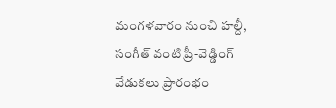మంగళవారం నుంచి హల్దీ, సంగీత్ వంటి ప్రీ-వెడ్డింగ్ వేడుకలు ప్రారంభం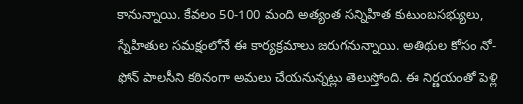కానున్నాయి. కేవలం 50-100 మంది అత్యంత సన్నిహిత కుటుంబసభ్యులు, స్నేహితుల సమక్షంలోనే ఈ కార్యక్రమాలు జరుగనున్నాయి. అతిథుల కోసం నో-ఫోన్ పాలసీని కఠినంగా అమలు చేయనున్నట్లు తెలుస్తోంది. ఈ నిర్ణయంతో పెళ్లి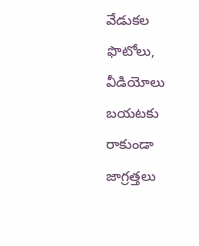వేడుకల ఫొటోలు, వీడియోలు బయటకు రాకుండా జాగ్రత్తలు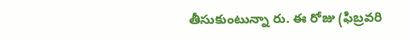తీసుకుంటున్నా రు. ఈ రోజు (ఫిబ్రవరి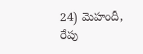24) మెహందీ, రేపు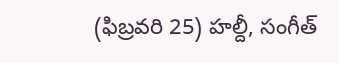(ఫిబ్రవరి 25) హల్దీ, సంగీత్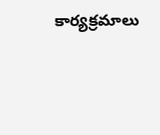కార్యక్రమాలు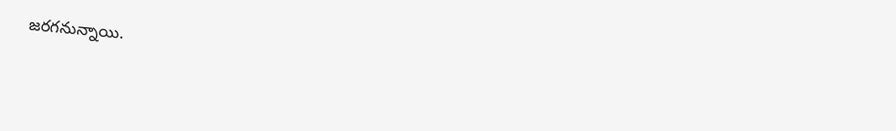జరగనున్నాయి.